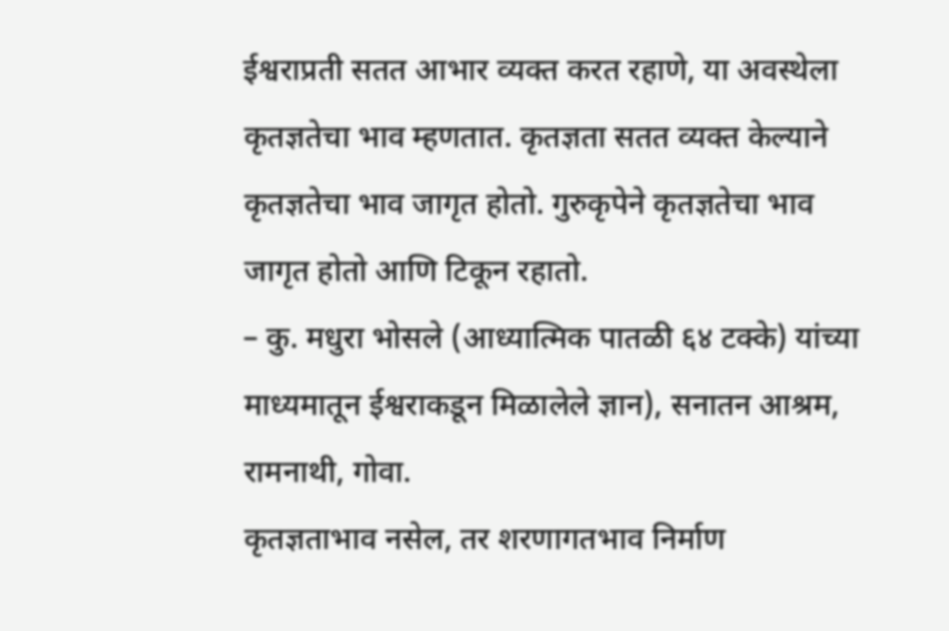ईश्वराप्रती सतत आभार व्यक्त करत रहाणे, या अवस्थेला कृतज्ञतेचा भाव म्हणतात. कृतज्ञता सतत व्यक्त केल्याने कृतज्ञतेचा भाव जागृत होतो. गुरुकृपेने कृतज्ञतेचा भाव जागृत होतो आणि टिकून रहातो.
– कु. मधुरा भोसले (आध्यात्मिक पातळी ६४ टक्के) यांच्या माध्यमातून ईश्वराकडून मिळालेले ज्ञान), सनातन आश्रम, रामनाथी, गोवा.
कृतज्ञताभाव नसेल, तर शरणागतभाव निर्माण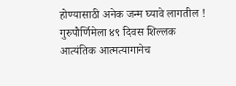होण्यासाठी अनेक जन्म घ्यावे लागतील !
गुरुपौर्णिमेला ४९ दिवस शिल्लक
आत्यंतिक आत्मत्यागानेच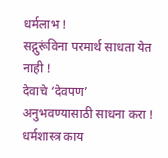धर्मलाभ !
सद्गुरूंविना परमार्थ साधता येत नाही !
देवाचे ‘देवपण’ अनुभवण्यासाठी साधना करा !
धर्मशास्त्र काय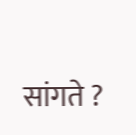सांगते ?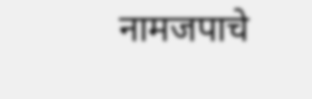नामजपाचे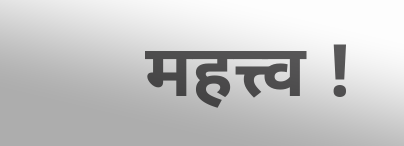महत्त्व !